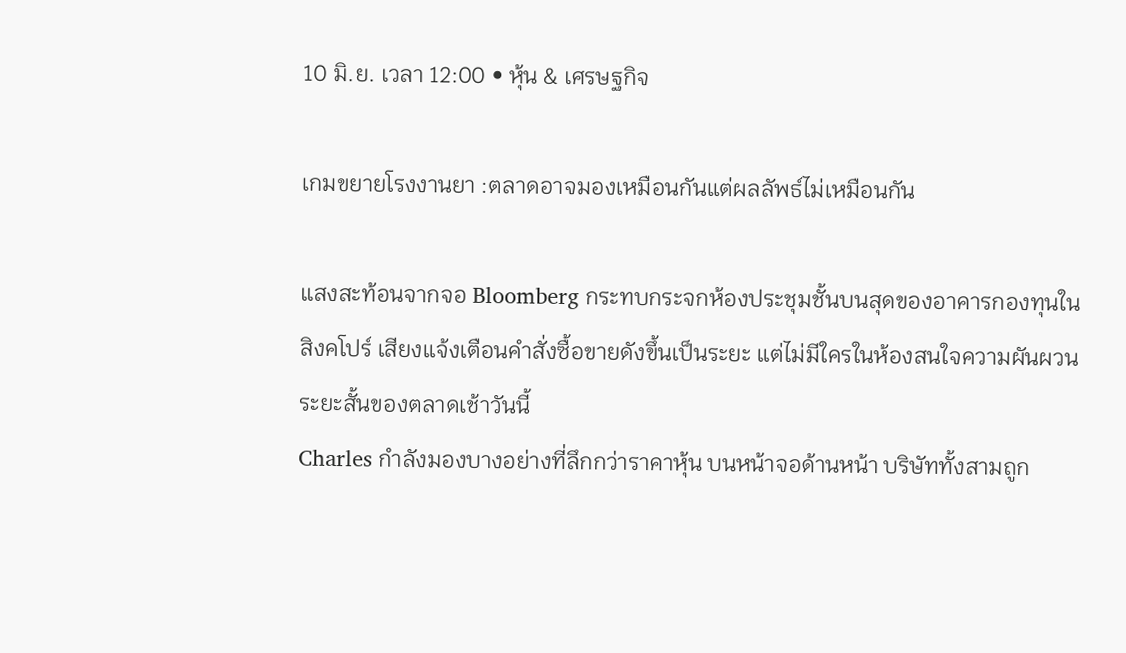10 มิ.ย. เวลา 12:00 • หุ้น & เศรษฐกิจ

เกมขยายโรงงานยา :ตลาดอาจมองเหมือนกันแต่ผลลัพธ์ไม่เหมือนกัน

แสงสะท้อนจากจอ Bloomberg กระทบกระจกห้องประชุมชั้นบนสุดของอาคารกองทุนในสิงคโปร์ เสียงแจ้งเตือนคำสั่งซื้อขายดังขึ้นเป็นระยะ แต่ไม่มีใครในห้องสนใจความผันผวนระยะสั้นของตลาดเช้าวันนี้
Charles กำลังมองบางอย่างที่ลึกกว่าราคาหุ้น บนหน้าจอด้านหน้า บริษัททั้งสามถูก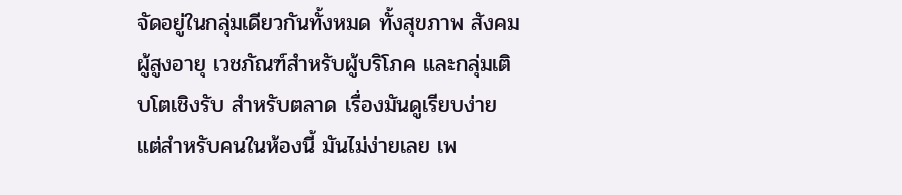จัดอยู่ในกลุ่มเดียวกันทั้งหมด ทั้งสุขภาพ สังคมผู้สูงอายุ เวชภัณฑ์สำหรับผู้บริโภค และกลุ่มเติบโตเชิงรับ สำหรับตลาด เรื่องมันดูเรียบง่าย แต่สำหรับคนในห้องนี้ มันไม่ง่ายเลย เพ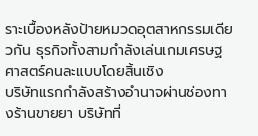ราะเบื้องหลังป้ายหมวดอุตสาหกรรมเดียวกัน ธุรกิจทั้งสามกำลังเล่นเกมเศรษฐศาสตร์คนละแบบโดยสิ้นเชิง
บริษัทแรกกำลังสร้างอำนาจผ่านช่องทางร้านขายยา บริษัทที่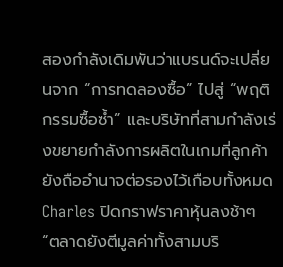สองกำลังเดิมพันว่าแบรนด์จะเปลี่ยนจาก “การทดลองซื้อ” ไปสู่ “พฤติกรรมซื้อซ้ำ” และบริษัทที่สามกำลังเร่งขยายกำลังการผลิตในเกมที่ลูกค้ายังถืออำนาจต่อรองไว้เกือบทั้งหมด
Charles ปิดกราฟราคาหุ้นลงช้าๆ “ตลาดยังตีมูลค่าทั้งสามบริ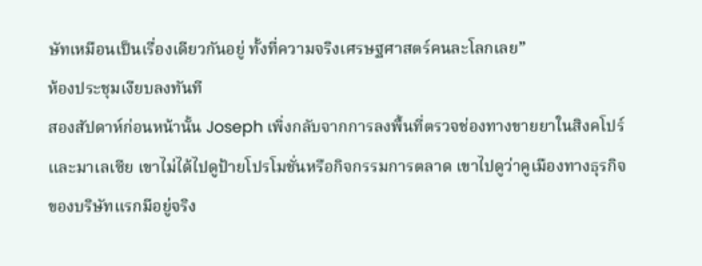ษัทเหมือนเป็นเรื่องเดียวกันอยู่ ทั้งที่ความจริงเศรษฐศาสตร์คนละโลกเลย”
ห้องประชุมเงียบลงทันที
สองสัปดาห์ก่อนหน้านั้น Joseph เพิ่งกลับจากการลงพื้นที่ตรวจช่องทางขายยาในสิงคโปร์และมาเลเซีย เขาไม่ได้ไปดูป้ายโปรโมชั่นหรือกิจกรรมการตลาด เขาไปดูว่าคูเมืองทางธุรกิจของบริษัทแรกมีอยู่จริง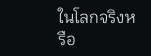ในโลกจริงหรือ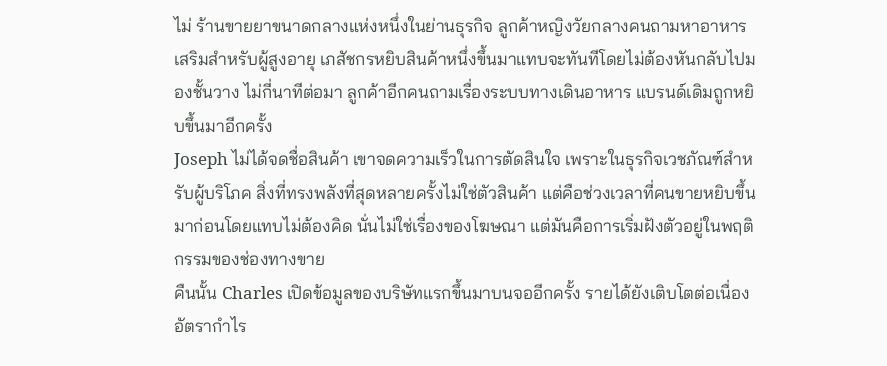ไม่ ร้านขายยาขนาดกลางแห่งหนึ่งในย่านธุรกิจ ลูกค้าหญิงวัยกลางคนถามหาอาหารเสริมสำหรับผู้สูงอายุ เภสัชกรหยิบสินค้าหนึ่งขึ้นมาแทบจะทันทีโดยไม่ต้องหันกลับไปมองชั้นวาง ไม่กี่นาทีต่อมา ลูกค้าอีกคนถามเรื่องระบบทางเดินอาหาร แบรนด์เดิมถูกหยิบขึ้นมาอีกครั้ง
Joseph ไม่ได้จดชื่อสินค้า เขาจดความเร็วในการตัดสินใจ เพราะในธุรกิจเวชภัณฑ์สำหรับผู้บริโภค สิ่งที่ทรงพลังที่สุดหลายครั้งไม่ใช่ตัวสินค้า แต่คือช่วงเวลาที่คนขายหยิบขึ้นมาก่อนโดยแทบไม่ต้องคิด นั่นไม่ใช่เรื่องของโฆษณา แต่มันคือการเริ่มฝังตัวอยู่ในพฤติกรรมของช่องทางขาย
คืนนั้น Charles เปิดข้อมูลของบริษัทแรกขึ้นมาบนจออีกครั้ง รายได้ยังเติบโตต่อเนื่อง อัตรากำไร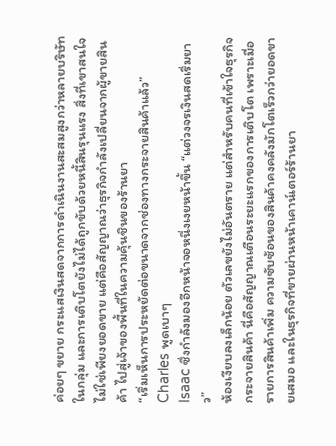ค่อยๆ ขยาย กระแสเงินสดจากการดำเนินงานสะสมสูงกว่าหลายบริษัทในกลุ่ม และการเติบโตยังไม่ได้ถูกขับด้วยหนี้สินรุนแรง สิ่งที่เขาสนใจไม่ใช่เพียงยอดขาย แต่คือสัญญาณว่าธุรกิจกำลังเปลี่ยนจากผู้ขายสินค้า ไปสู่เจ้าของพื้นที่ในความคุ้นชินของร้านยา
“เริ่มเห็นการประหยัดต่อขนาดจากช่องทางกระจายสินค้าแล้ว” Charles พูดเบาๆ
Isaac ซึ่งกำลังมองอีกหน้าจอหนึ่งเงยหน้าขึ้น “แต่วงจรเงินสดเริ่มยาว”
ห้องเงียบลงเล็กน้อย ตัวเลขยังไม่อันตราย แต่สำหรับคนที่เข้าใจธุรกิจกระจายสินค้า นี่คือสัญญาณเตือนระยะแรกของการเติบโต เพราะเมื่อรายการสินค้าเพิ่ม ความซับซ้อนของสินค้าคงคลังมักโตเร็วกว่ายอดขายเสมอ และในธุรกิจที่ขายผ่านหน้าเคาน์เตอร์ร้านยา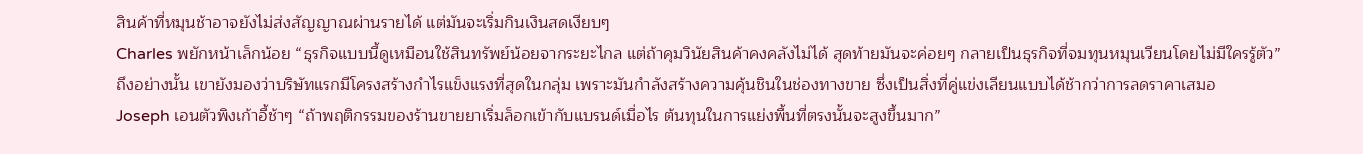สินค้าที่หมุนช้าอาจยังไม่ส่งสัญญาณผ่านรายได้ แต่มันจะเริ่มกินเงินสดเงียบๆ
Charles พยักหน้าเล็กน้อย “ธุรกิจแบบนี้ดูเหมือนใช้สินทรัพย์น้อยจากระยะไกล แต่ถ้าคุมวินัยสินค้าคงคลังไม่ได้ สุดท้ายมันจะค่อยๆ กลายเป็นธุรกิจที่จมทุนหมุนเวียนโดยไม่มีใครรู้ตัว”
ถึงอย่างนั้น เขายังมองว่าบริษัทแรกมีโครงสร้างกำไรแข็งแรงที่สุดในกลุ่ม เพราะมันกำลังสร้างความคุ้นชินในช่องทางขาย ซึ่งเป็นสิ่งที่คู่แข่งเลียนแบบได้ช้ากว่าการลดราคาเสมอ
Joseph เอนตัวพิงเก้าอี้ช้าๆ “ถ้าพฤติกรรมของร้านขายยาเริ่มล็อกเข้ากับแบรนด์เมื่อไร ต้นทุนในการแย่งพื้นที่ตรงนั้นจะสูงขึ้นมาก”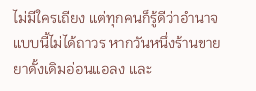ไม่มีใครเถียง แต่ทุกคนก็รู้ดีว่าอำนาจแบบนี้ไม่ได้ถาวร หากวันหนึ่งร้านขายยาดั้งเดิมอ่อนแอลง และ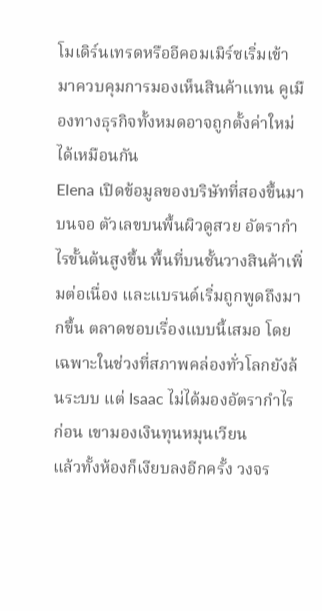โมเดิร์นเทรดหรืออีคอมเมิร์ซเริ่มเข้ามาควบคุมการมองเห็นสินค้าแทน คูเมืองทางธุรกิจทั้งหมดอาจถูกตั้งค่าใหม่ได้เหมือนกัน
Elena เปิดข้อมูลของบริษัทที่สองขึ้นมาบนจอ ตัวเลขบนพื้นผิวดูสวย อัตรากำไรขั้นต้นสูงขึ้น พื้นที่บนชั้นวางสินค้าเพิ่มต่อเนื่อง และแบรนด์เริ่มถูกพูดถึงมากขึ้น ตลาดชอบเรื่องแบบนี้เสมอ โดยเฉพาะในช่วงที่สภาพคล่องทั่วโลกยังล้นระบบ แต่ Isaac ไม่ได้มองอัตรากำไรก่อน เขามองเงินทุนหมุนเวียน
แล้วทั้งห้องก็เงียบลงอีกครั้ง วงจร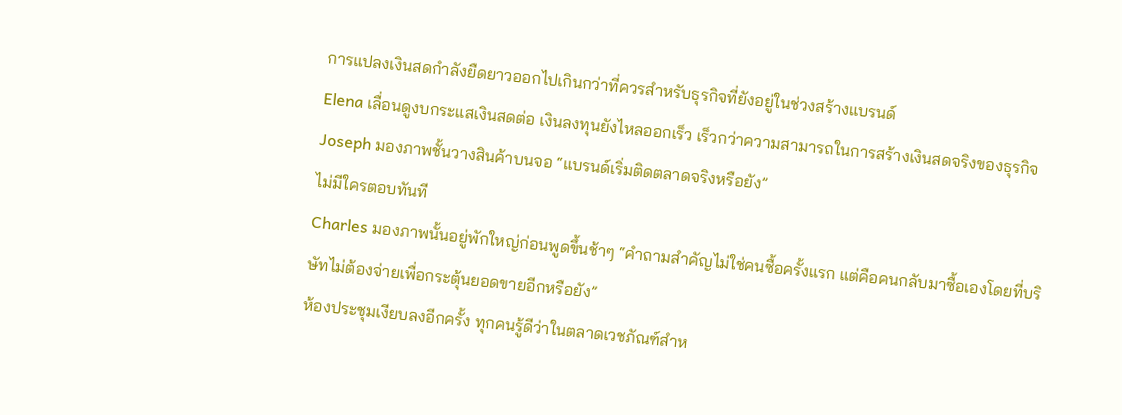การแปลงเงินสดกำลังยืดยาวออกไปเกินกว่าที่ควรสำหรับธุรกิจที่ยังอยู่ในช่วงสร้างแบรนด์
Elena เลื่อนดูงบกระแสเงินสดต่อ เงินลงทุนยังไหลออกเร็ว เร็วกว่าความสามารถในการสร้างเงินสดจริงของธุรกิจ
Joseph มองภาพชั้นวางสินค้าบนจอ “แบรนด์เริ่มติดตลาดจริงหรือยัง”
ไม่มีใครตอบทันที
Charles มองภาพนั้นอยู่พักใหญ่ก่อนพูดขึ้นช้าๆ “คำถามสำคัญไม่ใช่คนซื้อครั้งแรก แต่คือคนกลับมาซื้อเองโดยที่บริษัทไม่ต้องจ่ายเพื่อกระตุ้นยอดขายอีกหรือยัง”
ห้องประชุมเงียบลงอีกครั้ง ทุกคนรู้ดีว่าในตลาดเวชภัณฑ์สำห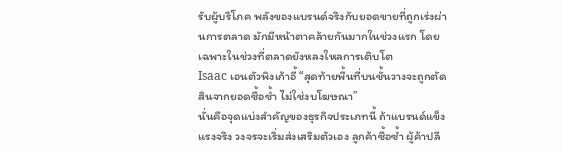รับผู้บริโภค พลังของแบรนด์จริงกับยอดขายที่ถูกเร่งผ่านการตลาด มักมีหน้าตาคล้ายกันมากในช่วงแรก โดยเฉพาะในช่วงที่ตลาดยังหลงใหลการเติบโต
Isaac เอนตัวพิงเก้าอี้ “สุดท้ายพื้นที่บนชั้นวางจะถูกตัดสินจากยอดซื้อซ้ำ ไม่ใช่งบโฆษณา”
นั่นคือจุดแบ่งสำคัญของธุรกิจประเภทนี้ ถ้าแบรนด์แข็งแรงจริง วงจรจะเริ่มส่งเสริมตัวเอง ลูกค้าซื้อซ้ำ ผู้ค้าปลี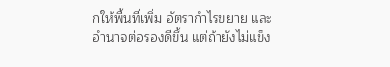กให้พื้นที่เพิ่ม อัตรากำไรขยาย และอำนาจต่อรองดีขึ้น แต่ถ้ายังไม่แข็ง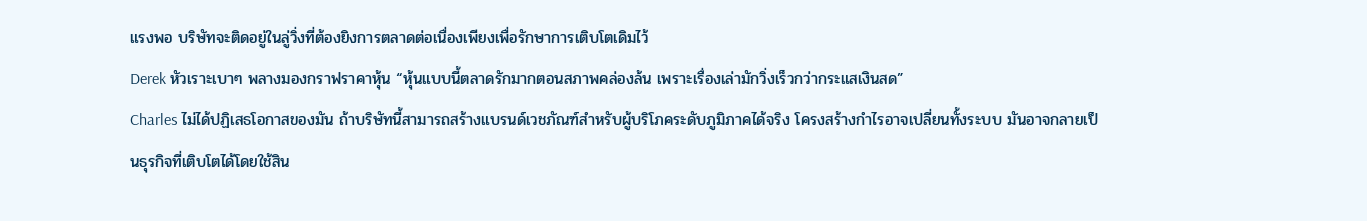แรงพอ บริษัทจะติดอยู่ในลู่วิ่งที่ต้องยิงการตลาดต่อเนื่องเพียงเพื่อรักษาการเติบโตเดิมไว้
Derek หัวเราะเบาๆ พลางมองกราฟราคาหุ้น “หุ้นแบบนี้ตลาดรักมากตอนสภาพคล่องล้น เพราะเรื่องเล่ามักวิ่งเร็วกว่ากระแสเงินสด”
Charles ไม่ได้ปฏิเสธโอกาสของมัน ถ้าบริษัทนี้สามารถสร้างแบรนด์เวชภัณฑ์สำหรับผู้บริโภคระดับภูมิภาคได้จริง โครงสร้างกำไรอาจเปลี่ยนทั้งระบบ มันอาจกลายเป็นธุรกิจที่เติบโตได้โดยใช้สิน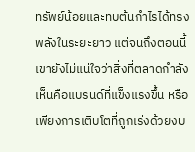ทรัพย์น้อยและทบต้นกำไรได้ทรงพลังในระยะยาว แต่จนถึงตอนนี้ เขายังไม่แน่ใจว่าสิ่งที่ตลาดกำลังเห็นคือแบรนด์ที่แข็งแรงขึ้น หรือเพียงการเติบโตที่ถูกเร่งด้วยงบ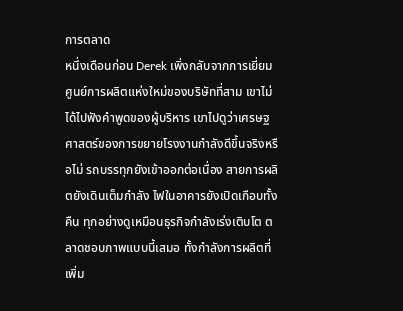การตลาด
หนึ่งเดือนก่อน Derek เพิ่งกลับจากการเยี่ยมศูนย์การผลิตแห่งใหม่ของบริษัทที่สาม เขาไม่ได้ไปฟังคำพูดของผู้บริหาร เขาไปดูว่าเศรษฐศาสตร์ของการขยายโรงงานกำลังดีขึ้นจริงหรือไม่ รถบรรทุกยังเข้าออกต่อเนื่อง สายการผลิตยังเดินเต็มกำลัง ไฟในอาคารยังเปิดเกือบทั้งคืน ทุกอย่างดูเหมือนธุรกิจกำลังเร่งเติบโต ตลาดชอบภาพแบบนี้เสมอ ทั้งกำลังการผลิตที่เพิ่ม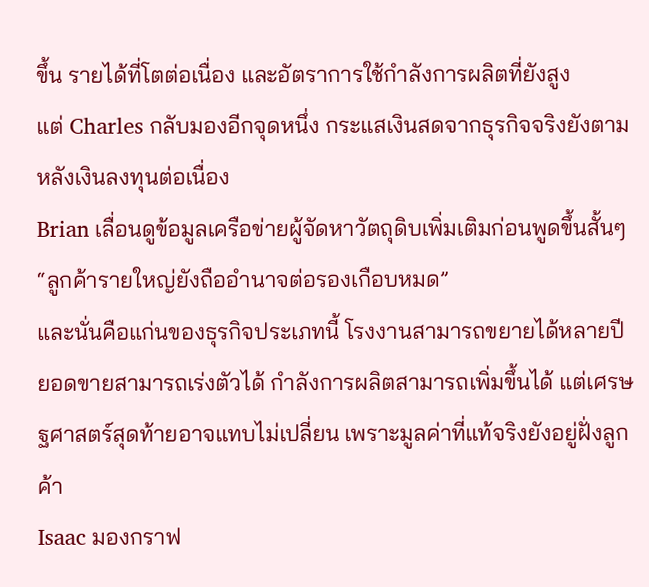ขึ้น รายได้ที่โตต่อเนื่อง และอัตราการใช้กำลังการผลิตที่ยังสูง
แต่ Charles กลับมองอีกจุดหนึ่ง กระแสเงินสดจากธุรกิจจริงยังตามหลังเงินลงทุนต่อเนื่อง
Brian เลื่อนดูข้อมูลเครือข่ายผู้จัดหาวัตถุดิบเพิ่มเติมก่อนพูดขึ้นสั้นๆ “ลูกค้ารายใหญ่ยังถืออำนาจต่อรองเกือบหมด”
และนั่นคือแก่นของธุรกิจประเภทนี้ โรงงานสามารถขยายได้หลายปี ยอดขายสามารถเร่งตัวได้ กำลังการผลิตสามารถเพิ่มขึ้นได้ แต่เศรษฐศาสตร์สุดท้ายอาจแทบไม่เปลี่ยน เพราะมูลค่าที่แท้จริงยังอยู่ฝั่งลูกค้า
Isaac มองกราฟ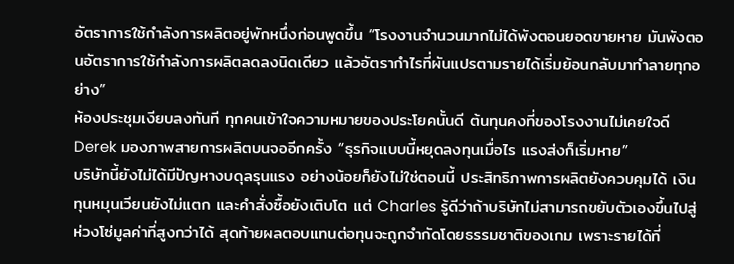อัตราการใช้กำลังการผลิตอยู่พักหนึ่งก่อนพูดขึ้น “โรงงานจำนวนมากไม่ได้พังตอนยอดขายหาย มันพังตอนอัตราการใช้กำลังการผลิตลดลงนิดเดียว แล้วอัตรากำไรที่ผันแปรตามรายได้เริ่มย้อนกลับมาทำลายทุกอย่าง”
ห้องประชุมเงียบลงทันที ทุกคนเข้าใจความหมายของประโยคนั้นดี ต้นทุนคงที่ของโรงงานไม่เคยใจดี
Derek มองภาพสายการผลิตบนจออีกครั้ง “ธุรกิจแบบนี้หยุดลงทุนเมื่อไร แรงส่งก็เริ่มหาย”
บริษัทนี้ยังไม่ได้มีปัญหางบดุลรุนแรง อย่างน้อยก็ยังไม่ใช่ตอนนี้ ประสิทธิภาพการผลิตยังควบคุมได้ เงินทุนหมุนเวียนยังไม่แตก และคำสั่งซื้อยังเติบโต แต่ Charles รู้ดีว่าถ้าบริษัทไม่สามารถขยับตัวเองขึ้นไปสู่ห่วงโซ่มูลค่าที่สูงกว่าได้ สุดท้ายผลตอบแทนต่อทุนจะถูกจำกัดโดยธรรมชาติของเกม เพราะรายได้ที่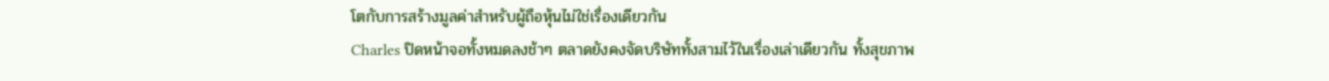โตกับการสร้างมูลค่าสำหรับผู้ถือหุ้นไม่ใช่เรื่องเดียวกัน
Charles ปิดหน้าจอทั้งหมดลงช้าๆ ตลาดยังคงจัดบริษัททั้งสามไว้ในเรื่องเล่าเดียวกัน ทั้งสุขภาพ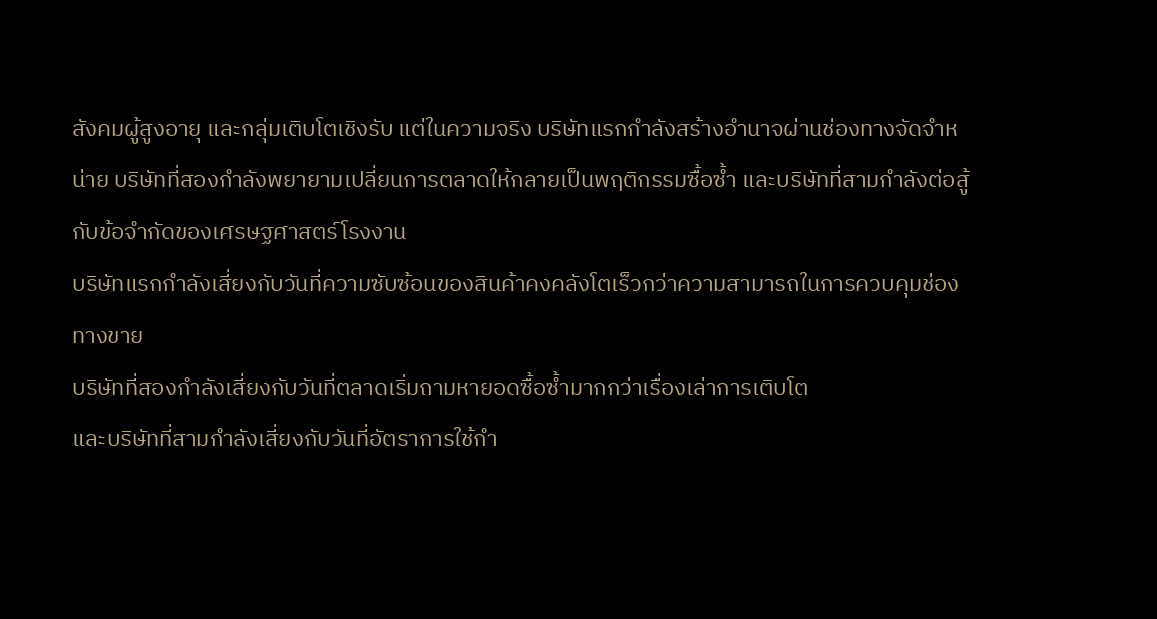สังคมผู้สูงอายุ และกลุ่มเติบโตเชิงรับ แต่ในความจริง บริษัทแรกกำลังสร้างอำนาจผ่านช่องทางจัดจำหน่าย บริษัทที่สองกำลังพยายามเปลี่ยนการตลาดให้กลายเป็นพฤติกรรมซื้อซ้ำ และบริษัทที่สามกำลังต่อสู้กับข้อจำกัดของเศรษฐศาสตร์โรงงาน
บริษัทแรกกำลังเสี่ยงกับวันที่ความซับซ้อนของสินค้าคงคลังโตเร็วกว่าความสามารถในการควบคุมช่องทางขาย
บริษัทที่สองกำลังเสี่ยงกับวันที่ตลาดเริ่มถามหายอดซื้อซ้ำมากกว่าเรื่องเล่าการเติบโต
และบริษัทที่สามกำลังเสี่ยงกับวันที่อัตราการใช้กำ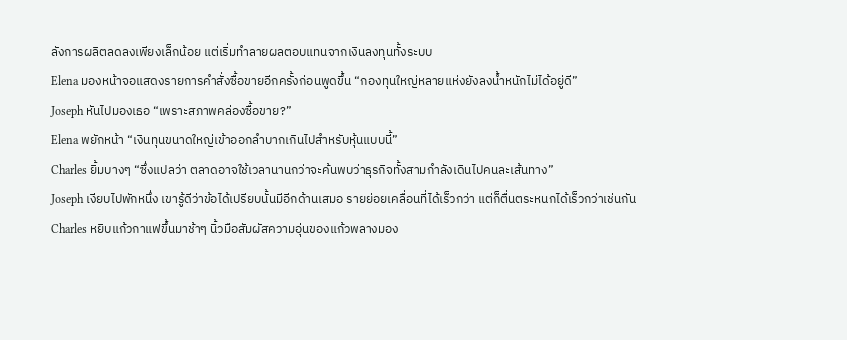ลังการผลิตลดลงเพียงเล็กน้อย แต่เริ่มทำลายผลตอบแทนจากเงินลงทุนทั้งระบบ
Elena มองหน้าจอแสดงรายการคำสั่งซื้อขายอีกครั้งก่อนพูดขึ้น “กองทุนใหญ่หลายแห่งยังลงน้ำหนักไม่ได้อยู่ดี”
Joseph หันไปมองเธอ “เพราะสภาพคล่องซื้อขาย?”
Elena พยักหน้า “เงินทุนขนาดใหญ่เข้าออกลำบากเกินไปสำหรับหุ้นแบบนี้”
Charles ยิ้มบางๆ “ซึ่งแปลว่า ตลาดอาจใช้เวลานานกว่าจะค้นพบว่าธุรกิจทั้งสามกำลังเดินไปคนละเส้นทาง”
Joseph เงียบไปพักหนึ่ง เขารู้ดีว่าข้อได้เปรียบนั้นมีอีกด้านเสมอ รายย่อยเคลื่อนที่ได้เร็วกว่า แต่ก็ตื่นตระหนกได้เร็วกว่าเช่นกัน
Charles หยิบแก้วกาแฟขึ้นมาช้าๆ นิ้วมือสัมผัสความอุ่นของแก้วพลางมอง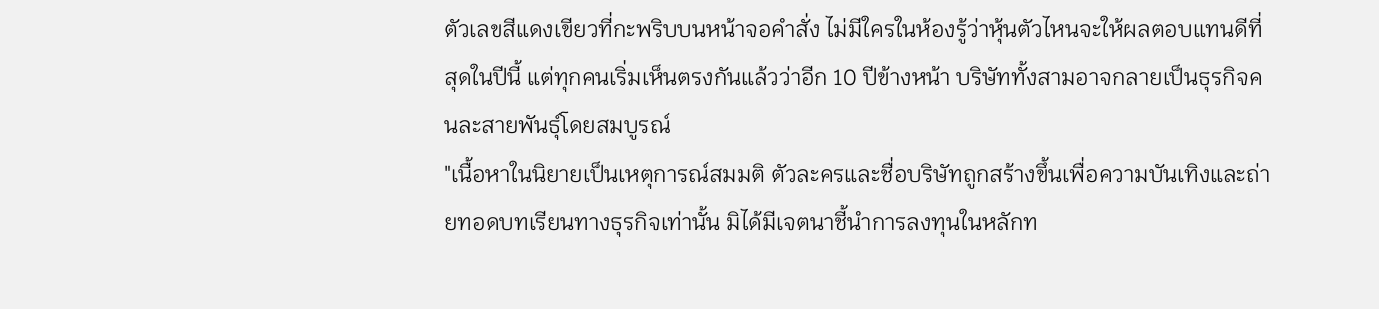ตัวเลขสีแดงเขียวที่กะพริบบนหน้าจอคำสั่ง ไม่มีใครในห้องรู้ว่าหุ้นตัวไหนจะให้ผลตอบแทนดีที่สุดในปีนี้ แต่ทุกคนเริ่มเห็นตรงกันแล้วว่าอีก 10 ปีข้างหน้า บริษัททั้งสามอาจกลายเป็นธุรกิจคนละสายพันธุ์โดยสมบูรณ์
"เนื้อหาในนิยายเป็นเหตุการณ์สมมติ ตัวละครและชื่อบริษัทถูกสร้างขึ้นเพื่อความบันเทิงและถ่ายทอดบทเรียนทางธุรกิจเท่านั้น มิได้มีเจตนาชี้นำการลงทุนในหลักท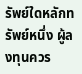รัพย์ใดหลักทรัพย์หนึ่ง ผู้ลงทุนควร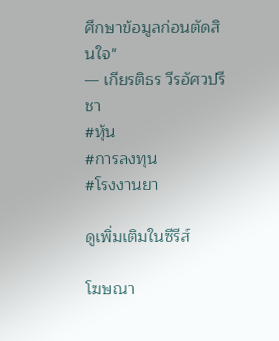ศึกษาข้อมูลก่อนตัดสินใจ"
— เกียรติธร วีรอัศวปรีชา
#หุ้น
#การลงทุน
#โรงงานยา

ดูเพิ่มเติมในซีรีส์

โฆษณา